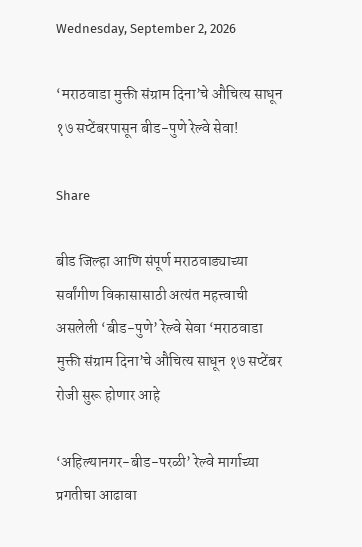Wednesday, September 2, 2026

‘मराठवाडा मुक्ती संग्राम दिना’चे औचित्य साधून १७ सप्टेंबरपासून बीड-पुणे रेल्वे सेवा!

Share

बीड जिल्हा आणि संपूर्ण मराठवाड्याच्या सर्वांगीण विकासासाठी अत्यंत महत्त्वाची असलेली ‘बीड-पुणे’ रेल्वे सेवा ‘मराठवाडा मुक्ती संग्राम दिना’चे औचित्य साधून १७ सप्टेंबर रोजी सुरू होणार आहे

‘अहिल्यानगर-बीड-परळी’ रेल्वे मार्गाच्या प्रगतीचा आढावा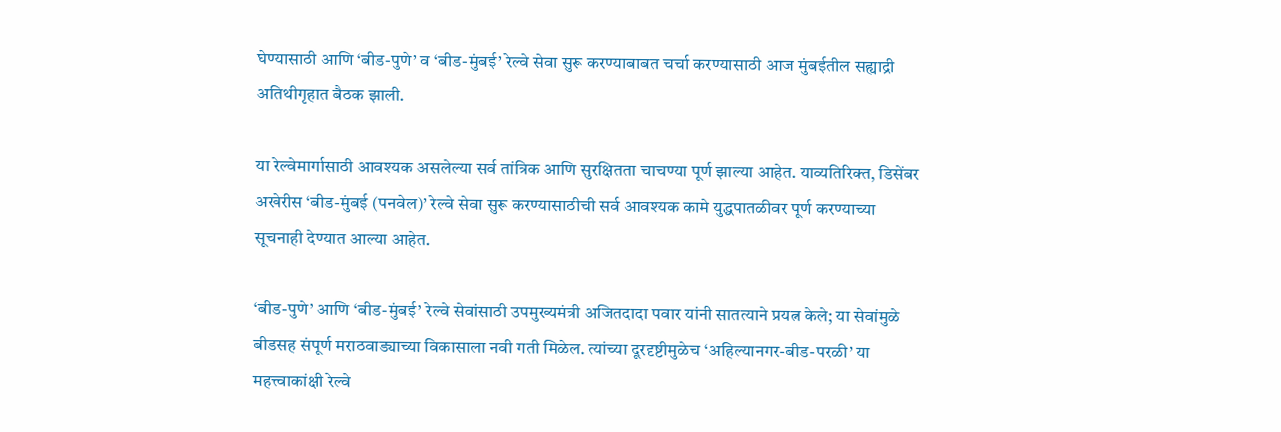घेण्यासाठी आणि ‘बीड-पुणे’ व ‘बीड-मुंबई’ रेल्वे सेवा सुरू करण्याबाबत चर्चा करण्यासाठी आज मुंबईतील सह्याद्री अतिथीगृहात बैठक झाली.

या रेल्वेमार्गासाठी आवश्यक असलेल्या सर्व तांत्रिक आणि सुरक्षितता चाचण्या पूर्ण झाल्या आहेत. याव्यतिरिक्त, डिसेंबर अखेरीस ‘बीड-मुंबई (पनवेल)’ रेल्वे सेवा सुरू करण्यासाठीची सर्व आवश्यक कामे युद्धपातळीवर पूर्ण करण्याच्या सूचनाही देण्यात आल्या आहेत.

‘बीड-पुणे’ आणि ‘बीड-मुंबई’ रेल्वे सेवांसाठी उपमुख्यमंत्री अजितदादा पवार यांनी सातत्याने प्रयत्न केले; या सेवांमुळे बीडसह संपूर्ण मराठवाड्याच्या विकासाला नवी गती मिळेल. त्यांच्या दूरदृष्टीमुळेच ‘अहिल्यानगर-बीड-परळी’ या महत्त्वाकांक्षी रेल्वे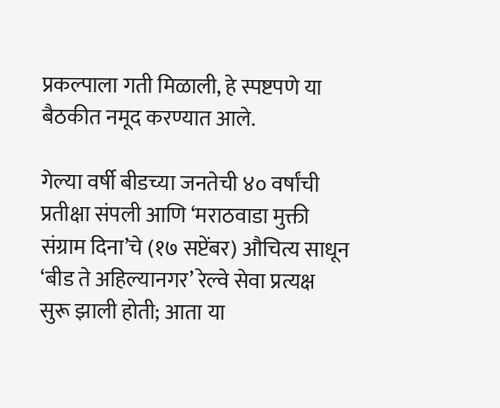प्रकल्पाला गती मिळाली, हे स्पष्टपणे या बैठकीत नमूद करण्यात आले.

गेल्या वर्षी बीडच्या जनतेची ४० वर्षांची प्रतीक्षा संपली आणि ‘मराठवाडा मुक्ती संग्राम दिना’चे (१७ सप्टेंबर) औचित्य साधून ‘बीड ते अहिल्यानगर’ रेल्वे सेवा प्रत्यक्ष सुरू झाली होती; आता या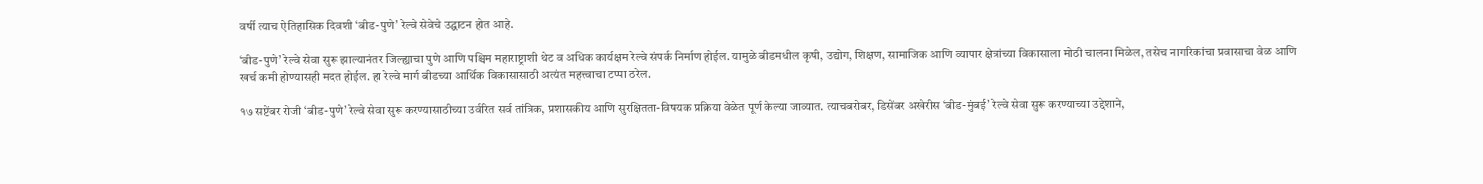वर्षी त्याच ऐतिहासिक दिवशी ‘बीड-पुणे’ रेल्वे सेवेचे उद्घाटन होत आहे.

‘बीड-पुणे’ रेल्वे सेवा सुरू झाल्यानंतर जिल्ह्याचा पुणे आणि पश्चिम महाराष्ट्राशी थेट व अधिक कार्यक्षम रेल्वे संपर्क निर्माण होईल. यामुळे बीडमधील कृषी, उद्योग, शिक्षण, सामाजिक आणि व्यापार क्षेत्रांच्या विकासाला मोठी चालना मिळेल, तसेच नागरिकांचा प्रवासाचा वेळ आणि खर्च कमी होण्यासही मदत होईल. हा रेल्वे मार्ग बीडच्या आर्थिक विकासासाठी अत्यंत महत्त्वाचा टप्पा ठरेल.

१७ सप्टेंबर रोजी ‘बीड-पुणे’ रेल्वे सेवा सुरू करण्यासाठीच्या उर्वरित सर्व तांत्रिक, प्रशासकीय आणि सुरक्षितता-विषयक प्रक्रिया वेळेत पूर्ण केल्या जाव्यात. त्याचबरोबर, डिसेंबर अखेरीस ‘बीड-मुंबई’ रेल्वे सेवा सुरू करण्याच्या उद्देशाने,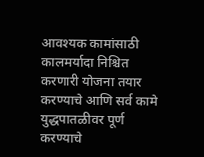आवश्यक कामांसाठी कालमर्यादा निश्चित करणारी योजना तयार करण्याचे आणि सर्व कामे युद्धपातळीवर पूर्ण करण्याचे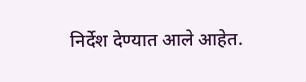निर्देश देण्यात आले आहेत.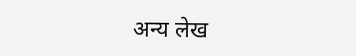अन्य लेख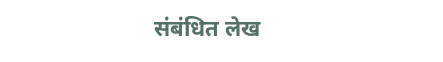संबंधित लेख